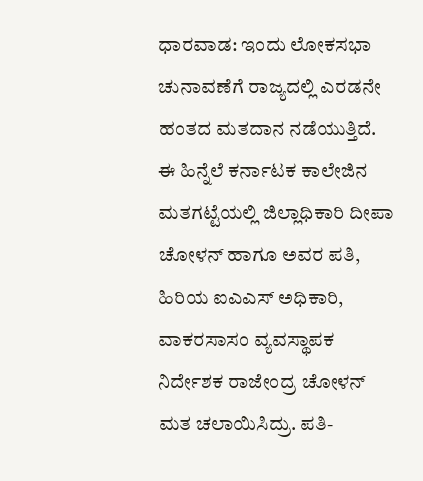ಧಾರವಾಡ: ಇಂದು ಲೋಕಸಭಾ ಚುನಾವಣೆಗೆ ರಾಜ್ಯದಲ್ಲಿ ಎರಡನೇ ಹಂತದ ಮತದಾನ ನಡೆಯುತ್ತಿದೆ. ಈ ಹಿನ್ನೆಲೆ ಕರ್ನಾಟಕ ಕಾಲೇಜಿನ ಮತಗಟ್ಟೆಯಲ್ಲಿ ಜಿಲ್ಲಾಧಿಕಾರಿ ದೀಪಾ ಚೋಳನ್ ಹಾಗೂ ಅವರ ಪತಿ, ಹಿರಿಯ ಐಎಎಸ್ ಅಧಿಕಾರಿ, ವಾಕರಸಾಸಂ ವ್ಯವಸ್ಥಾಪಕ ನಿರ್ದೇಶಕ ರಾಜೇಂದ್ರ ಚೋಳನ್ ಮತ ಚಲಾಯಿಸಿದ್ರು. ಪತಿ-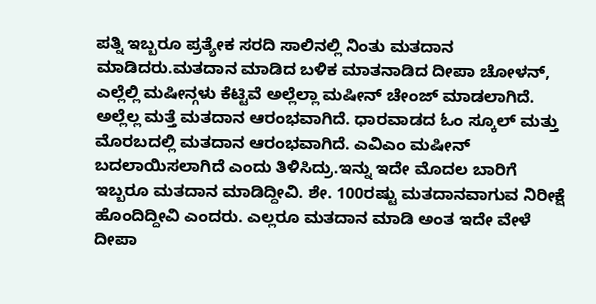ಪತ್ನಿ ಇಬ್ಬರೂ ಪ್ರತ್ಯೇಕ ಸರದಿ ಸಾಲಿನಲ್ಲಿ ನಿಂತು ಮತದಾನ ಮಾಡಿದರು.ಮತದಾನ ಮಾಡಿದ ಬಳಿಕ ಮಾತನಾಡಿದ ದೀಪಾ ಚೋಳನ್, ಎಲ್ಲೆಲ್ಲಿ ಮಷೀನ್ಗಳು ಕೆಟ್ಟಿವೆ ಅಲ್ಲೆಲ್ಲಾ ಮಷೀನ್ ಚೇಂಜ್ ಮಾಡಲಾಗಿದೆ. ಅಲ್ಲೆಲ್ಲ ಮತ್ತೆ ಮತದಾನ ಆರಂಭವಾಗಿದೆ. ಧಾರವಾಡದ ಓಂ ಸ್ಕೂಲ್ ಮತ್ತು ಮೊರಬದಲ್ಲಿ ಮತದಾನ ಆರಂಭವಾಗಿದೆ. ಎವಿಎಂ ಮಷೀನ್ ಬದಲಾಯಿಸಲಾಗಿದೆ ಎಂದು ತಿಳಿಸಿದ್ರು.ಇನ್ನು ಇದೇ ಮೊದಲ ಬಾರಿಗೆ ಇಬ್ಬರೂ ಮತದಾನ ಮಾಡಿದ್ದೀವಿ. ಶೇ. 100ರಷ್ಟು ಮತದಾನವಾಗುವ ನಿರೀಕ್ಷೆ ಹೊಂದಿದ್ದೀವಿ ಎಂದರು. ಎಲ್ಲರೂ ಮತದಾನ ಮಾಡಿ ಅಂತ ಇದೇ ವೇಳೆ ದೀಪಾ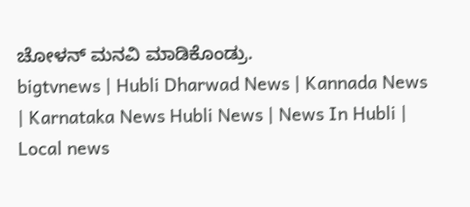ಚೋಳನ್ ಮನವಿ ಮಾಡಿಕೊಂಡ್ರು.
bigtvnews | Hubli Dharwad News | Kannada News | Karnataka News Hubli News | News In Hubli | Local news